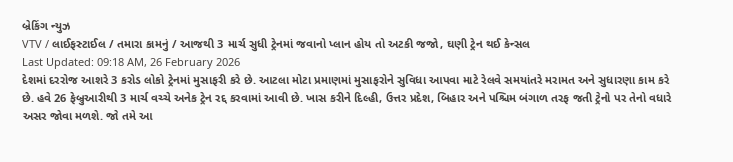બ્રેકિંગ ન્યુઝ
VTV / લાઈફસ્ટાઈલ / તમારા કામનું / આજથી 3 માર્ચ સુધી ટ્રેનમાં જવાનો પ્લાન હોય તો અટકી જજો, ઘણી ટ્રેન થઈ કેન્સલ
Last Updated: 09:18 AM, 26 February 2026
દેશમાં દરરોજ આશરે 3 કરોડ લોકો ટ્રેનમાં મુસાફરી કરે છે. આટલા મોટા પ્રમાણમાં મુસાફરોને સુવિધા આપવા માટે રેલવે સમયાંતરે મરામત અને સુધારણા કામ કરે છે. હવે 26 ફેબ્રુઆરીથી 3 માર્ચ વચ્ચે અનેક ટ્રેન રદ્દ કરવામાં આવી છે. ખાસ કરીને દિલ્હી, ઉત્તર પ્રદેશ, બિહાર અને પશ્ચિમ બંગાળ તરફ જતી ટ્રેનો પર તેનો વધારે અસર જોવા મળશે. જો તમે આ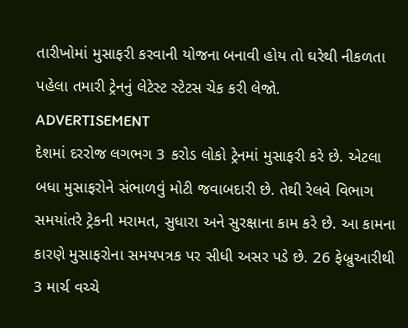તારીખોમાં મુસાફરી કરવાની યોજના બનાવી હોય તો ઘરેથી નીકળતા પહેલા તમારી ટ્રેનનું લેટેસ્ટ સ્ટેટસ ચેક કરી લેજો.
ADVERTISEMENT
દેશમાં દરરોજ લગભગ 3 કરોડ લોકો ટ્રેનમાં મુસાફરી કરે છે. એટલા બધા મુસાફરોને સંભાળવું મોટી જવાબદારી છે. તેથી રેલવે વિભાગ સમયાંતરે ટ્રેકની મરામત, સુધારા અને સુરક્ષાના કામ કરે છે. આ કામના કારણે મુસાફરોના સમયપત્રક પર સીધી અસર પડે છે. 26 ફેબ્રુઆરીથી 3 માર્ચ વચ્ચે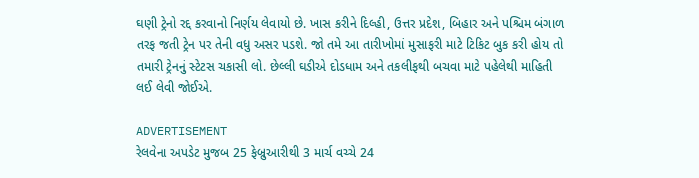ઘણી ટ્રેનો રદ્દ કરવાનો નિર્ણય લેવાયો છે. ખાસ કરીને દિલ્હી, ઉત્તર પ્રદેશ, બિહાર અને પશ્ચિમ બંગાળ તરફ જતી ટ્રેન પર તેની વધુ અસર પડશે. જો તમે આ તારીખોમાં મુસાફરી માટે ટિકિટ બુક કરી હોય તો તમારી ટ્રેનનું સ્ટેટસ ચકાસી લો. છેલ્લી ઘડીએ દોડધામ અને તકલીફથી બચવા માટે પહેલેથી માહિતી લઈ લેવી જોઈએ.

ADVERTISEMENT
રેલવેના અપડેટ મુજબ 25 ફેબ્રુઆરીથી 3 માર્ચ વચ્ચે 24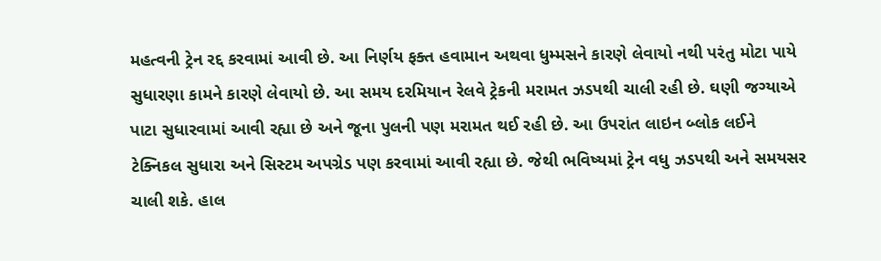મહત્વની ટ્રેન રદ્દ કરવામાં આવી છે. આ નિર્ણય ફક્ત હવામાન અથવા ધુમ્મસને કારણે લેવાયો નથી પરંતુ મોટા પાયે સુધારણા કામને કારણે લેવાયો છે. આ સમય દરમિયાન રેલવે ટ્રેકની મરામત ઝડપથી ચાલી રહી છે. ઘણી જગ્યાએ પાટા સુધારવામાં આવી રહ્યા છે અને જૂના પુલની પણ મરામત થઈ રહી છે. આ ઉપરાંત લાઇન બ્લોક લઈને ટેક્નિકલ સુધારા અને સિસ્ટમ અપગ્રેડ પણ કરવામાં આવી રહ્યા છે. જેથી ભવિષ્યમાં ટ્રેન વધુ ઝડપથી અને સમયસર ચાલી શકે. હાલ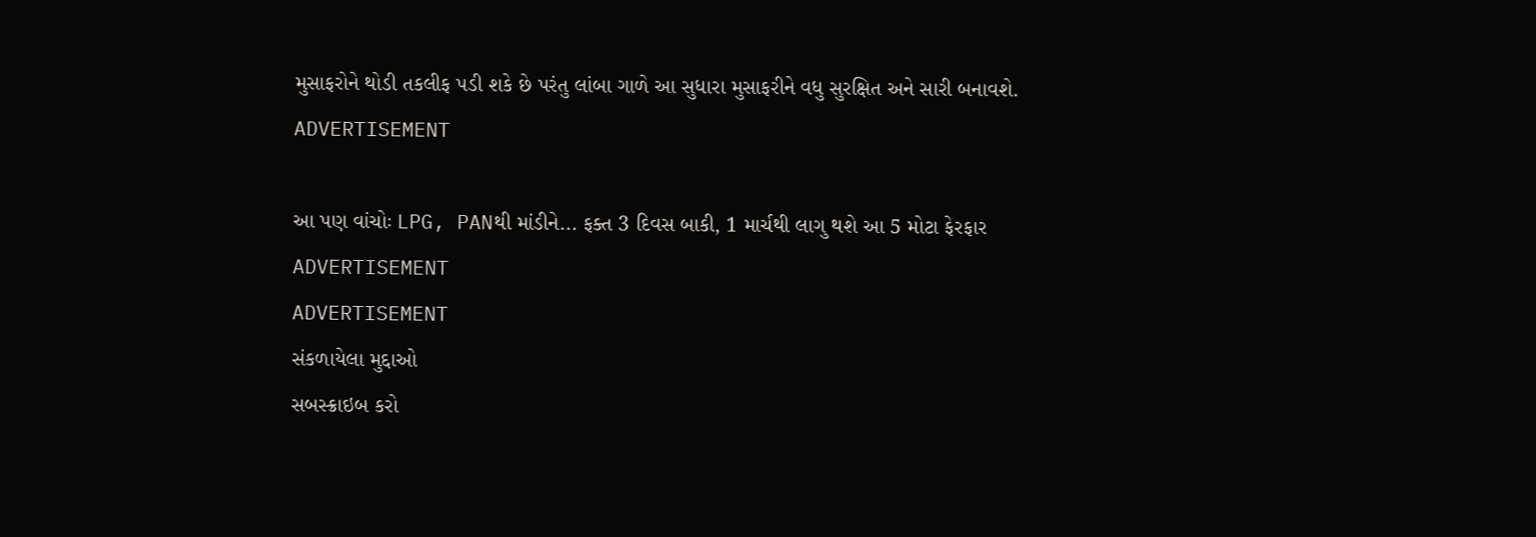મુસાફરોને થોડી તકલીફ પડી શકે છે પરંતુ લાંબા ગાળે આ સુધારા મુસાફરીને વધુ સુરક્ષિત અને સારી બનાવશે.
ADVERTISEMENT

આ પણ વાંચોઃ LPG, PANથી માંડીને... ફક્ત 3 દિવસ બાકી, 1 માર્ચથી લાગુ થશે આ 5 મોટા ફેરફાર
ADVERTISEMENT
ADVERTISEMENT
સંકળાયેલા મુદ્દાઓ
સબસ્ક્રાઇબ કરો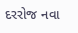દરરોજ નવા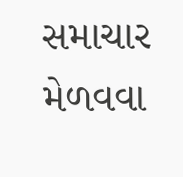સમાચાર મેળવવા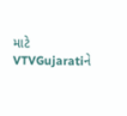માટે VTVGujaratiને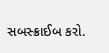સબસ્ક્રાઈબ કરો.